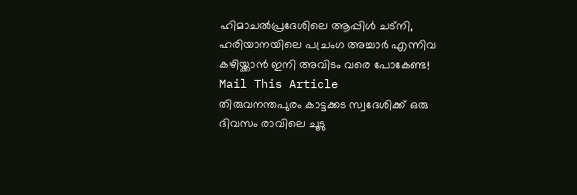ഹിമാചൽപ്രദേശിലെ ആപ്പിൾ ചട്നി, ഹരിയാനയിലെ പച്രംഗ അച്ചാർ എന്നിവ കഴിയ്ക്കാൻ ഇനി അവിടം വരെ പോകേണ്ട!
Mail This Article
തിരുവനന്തപുരം കാട്ടക്കട സ്വദേശിക്ക് ഒരു ദിവസം രാവിലെ ചൂടു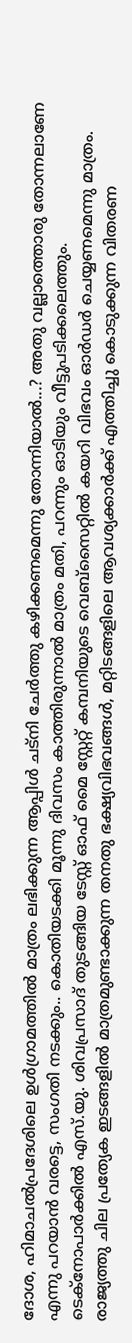ദോശ, ഹിമാചൽപ്രദേശിലെ ഉൾഗ്രാമത്തിൽ മാത്രം ലഭിക്കുന്ന ആപ്പിൾ ചട്നി ചേർത്തു കഴിക്കണമെന്നു തോന്നിയാൽ...? അതു വല്ലാത്തൊരു തോന്നലാണേ എന്നു പറയാൻ വരട്ടെ, സംഗതി നടക്കും.. കൊതിയടക്കി മൂന്നു ദിവസം കാത്തിരുന്നാൽ മാത്രം മതി, പറന്നും ഓടിയും വീട്ടുപടിക്കലെത്തും. ടെക്നോപാർക്കിൽ എസ്.യു. ശിവപ്രസാദ് തുടങ്ങിയ ടേസ്റ്റ് ഓഫ് മൈ സ്റ്റേറ്റ് കമ്പനിയുടെ വെബ്സൈറ്റിൽ കയറി വിഭവം ഓർഡർ ചെയ്യണമെന്നു മാത്രം.
രാജ്യത്തു ചില പ്രത്യേക ഇടങ്ങളിൽ മാത്രമുണ്ടാക്കുന്ന തനതു ഭക്ഷ്യവിഭവങ്ങൾ, മറ്റിടങ്ങളിലെ ആവശ്യക്കാർക്ക് എത്തിച്ചു കൊടുക്കുന്ന വിതരണ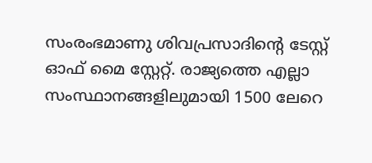സംരംഭമാണു ശിവപ്രസാദിന്റെ ടേസ്റ്റ് ഓഫ് മൈ സ്റ്റേറ്റ്. രാജ്യത്തെ എല്ലാ സംസ്ഥാനങ്ങളിലുമായി 1500 ലേറെ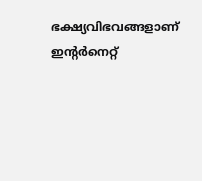ഭക്ഷ്യവിഭവങ്ങളാണ് ഇന്റർനെറ്റ്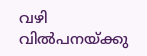വഴി വിൽപനയ്ക്കു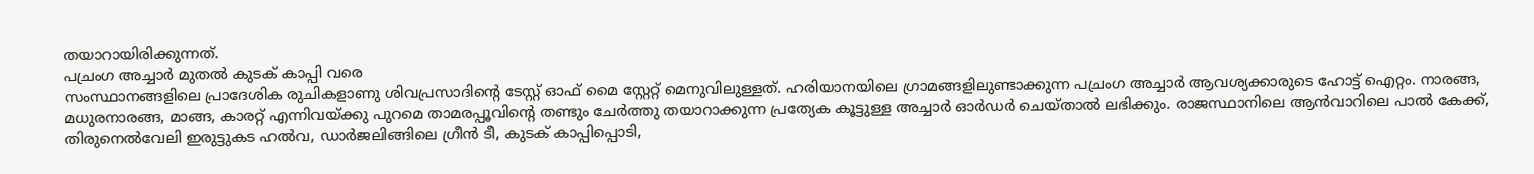തയാറായിരിക്കുന്നത്.
പച്രംഗ അച്ചാർ മുതൽ കുടക് കാപ്പി വരെ
സംസ്ഥാനങ്ങളിലെ പ്രാദേശിക രുചികളാണു ശിവപ്രസാദിന്റെ ടേസ്റ്റ് ഓഫ് മൈ സ്റ്റേറ്റ് മെനുവിലുള്ളത്. ഹരിയാനയിലെ ഗ്രാമങ്ങളിലുണ്ടാക്കുന്ന പച്രംഗ അച്ചാർ ആവശ്യക്കാരുടെ ഹോട്ട് ഐറ്റം. നാരങ്ങ, മധുരനാരങ്ങ, മാങ്ങ, കാരറ്റ് എന്നിവയ്ക്കു പുറമെ താമരപ്പൂവിന്റെ തണ്ടും ചേർത്തു തയാറാക്കുന്ന പ്രത്യേക കൂട്ടുള്ള അച്ചാർ ഓർഡർ ചെയ്താൽ ലഭിക്കും. രാജസ്ഥാനിലെ ആൻവാറിലെ പാൽ കേക്ക്, തിരുനെൽവേലി ഇരുട്ടുകട ഹൽവ, ഡാർജലിങ്ങിലെ ഗ്രീൻ ടീ, കുടക് കാപ്പിപ്പൊടി,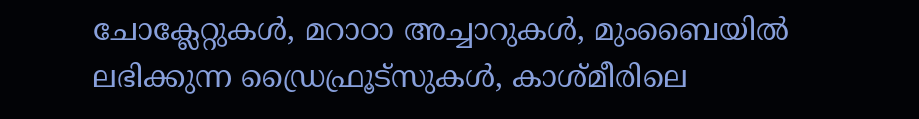ചോക്ലേറ്റുകൾ, മറാഠാ അച്ചാറുകൾ, മുംബൈയിൽ ലഭിക്കുന്ന ഡ്രൈഫ്രൂട്സുകൾ, കാശ്മീരിലെ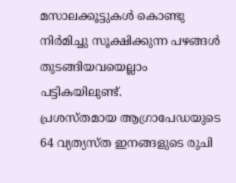മസാലക്കൂട്ടുകൾ കൊണ്ടു നിർമിച്ചു സൂക്ഷിക്കുന്ന പഴങ്ങൾ തുടങ്ങിയവയെല്ലാം പട്ടികയിലുണ്ട്.
പ്രശസ്തമായ ആഗ്രാപേഡയുടെ 64 വ്യത്യസ്ത ഇനങ്ങളുടെ രുചി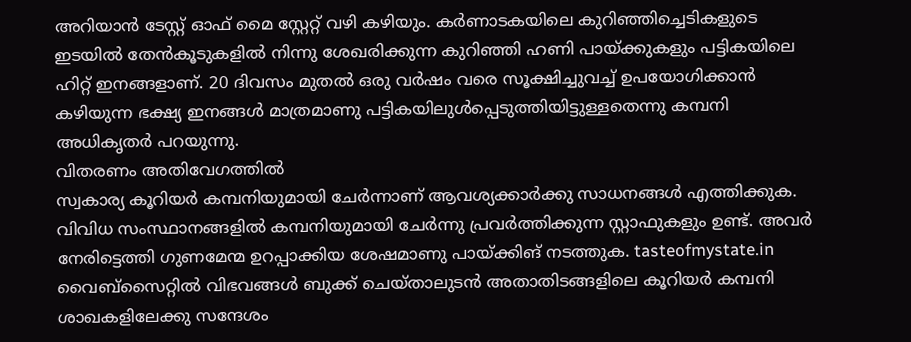അറിയാൻ ടേസ്റ്റ് ഓഫ് മൈ സ്റ്റേറ്റ് വഴി കഴിയും. കർണാടകയിലെ കുറിഞ്ഞിച്ചെടികളുടെ ഇടയിൽ തേൻകൂടുകളിൽ നിന്നു ശേഖരിക്കുന്ന കുറിഞ്ഞി ഹണി പായ്ക്കുകളും പട്ടികയിലെ ഹിറ്റ് ഇനങ്ങളാണ്. 20 ദിവസം മുതൽ ഒരു വർഷം വരെ സൂക്ഷിച്ചുവച്ച് ഉപയോഗിക്കാൻ കഴിയുന്ന ഭക്ഷ്യ ഇനങ്ങൾ മാത്രമാണു പട്ടികയിലുൾപ്പെടുത്തിയിട്ടുള്ളതെന്നു കമ്പനി അധികൃതർ പറയുന്നു.
വിതരണം അതിവേഗത്തിൽ
സ്വകാര്യ കൂറിയർ കമ്പനിയുമായി ചേർന്നാണ് ആവശ്യക്കാർക്കു സാധനങ്ങൾ എത്തിക്കുക. വിവിധ സംസ്ഥാനങ്ങളിൽ കമ്പനിയുമായി ചേർന്നു പ്രവർത്തിക്കുന്ന സ്റ്റാഫുകളും ഉണ്ട്. അവർ നേരിട്ടെത്തി ഗുണമേന്മ ഉറപ്പാക്കിയ ശേഷമാണു പായ്ക്കിങ് നടത്തുക. tasteofmystate.in വൈബ്സൈറ്റിൽ വിഭവങ്ങൾ ബുക്ക് ചെയ്താലുടൻ അതാതിടങ്ങളിലെ കൂറിയർ കമ്പനി ശാഖകളിലേക്കു സന്ദേശം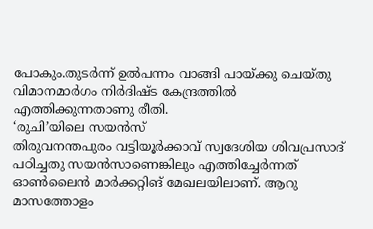പോകും.തുടർന്ന് ഉൽപന്നം വാങ്ങി പായ്ക്കു ചെയ്തു വിമാനമാർഗം നിർദിഷ്ട കേന്ദ്രത്തിൽ എത്തിക്കുന്നതാണു രീതി.
‘രുചി’യിലെ സയൻസ്
തിരുവനന്തപുരം വട്ടിയൂർക്കാവ് സ്വദേശിയ ശിവപ്രസാദ് പഠിച്ചതു സയൻസാണെങ്കിലും എത്തിച്ചേർന്നത് ഓൺലൈൻ മാർക്കറ്റിങ് മേഖലയിലാണ്. ആറു മാസത്തോളം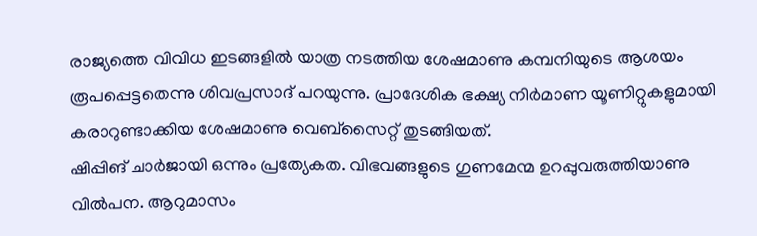രാജ്യത്തെ വിവിധ ഇടങ്ങളിൽ യാത്ര നടത്തിയ ശേഷമാണു കമ്പനിയുടെ ആശയം രൂപപ്പെട്ടതെന്നു ശിവപ്രസാദ് പറയുന്നു. പ്രാദേശിക ഭക്ഷ്യ നിർമാണ യൂണിറ്റുകളുമായി കരാറുണ്ടാക്കിയ ശേഷമാണു വെബ്സൈറ്റ് തുടങ്ങിയത്.
ഷിപ്പിങ് ചാർജായി ഒന്നും പ്രത്യേകത. വിഭവങ്ങളുടെ ഗുണമേന്മ ഉറപ്പുവരുത്തിയാണു വിൽപന. ആറുമാസം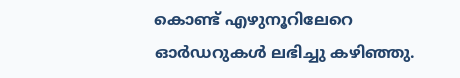കൊണ്ട് എഴുനൂറിലേറെ ഓർഡറുകൾ ലഭിച്ചു കഴിഞ്ഞു.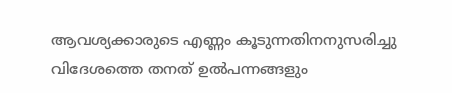ആവശ്യക്കാരുടെ എണ്ണം കൂടുന്നതിനനുസരിച്ചു വിദേശത്തെ തനത് ഉൽപന്നങ്ങളും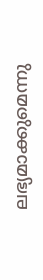ലഭ്യമാക്കുമെന്നു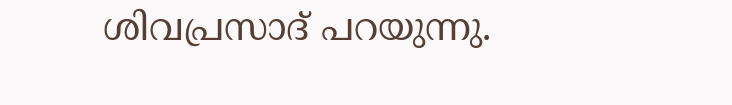ശിവപ്രസാദ് പറയുന്നു.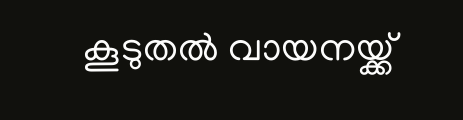കൂടുതൽ വായനയ്ക്ക്